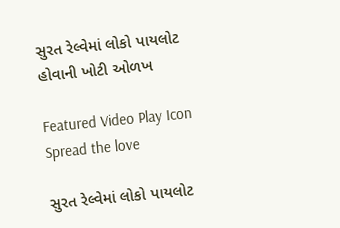સુરત રેલ્વેમાં લોકો પાયલોટ હોવાની ખોટી ઓળખ

Featured Video Play Icon
Spread the love

સુરત રેલ્વેમાં લોકો પાયલોટ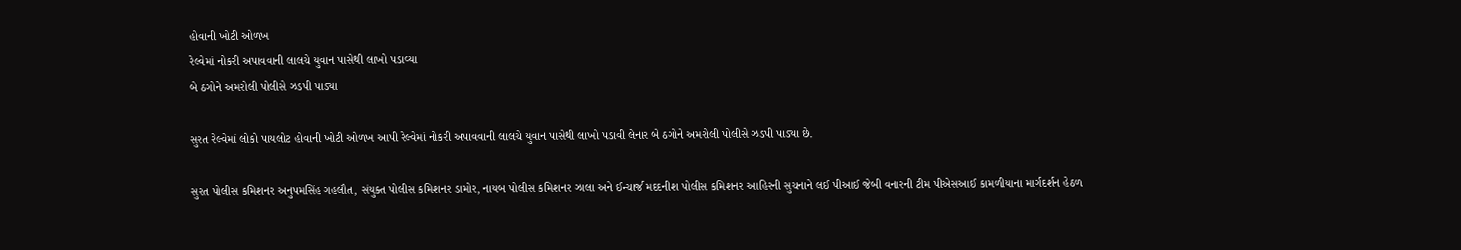હોવાની ખોટી ઓળખ
રેલ્વેમાં નોકરી અપાવવાની લાલચે યુવાન પાસેથી લાખો પડાવ્યા
બે ઠગોને અમરોલી પોલીસે ઝડપી પાડ્યા

સુરત રેલ્વેમાં લોકો પાયલોટ હોવાની ખોટી ઓળખ આપી રેલ્વેમાં નોકરી અપાવવાની લાલચે યુવાન પાસેથી લાખો પડાવી લેનાર બે ઠગોને અમરોલી પોલીસે ઝડપી પાડ્યા છે.

સુરત પોલીસ કમિશનર અનુપમસિંહ ગહલૌત, સંયુક્ત પોલીસ કમિશનર ડામોર, નાયબ પોલીસ કમિશનર ઝાલા અને ઈન્ચાર્જ મદદનીશ પોલીસ કમિશનર આહિરની સુચનાને લઈ પીઆઈ જેબી વનારની ટીમ પીએસઆઈ કામળીયાના માર્ગદર્શન હેઠળ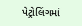પેટ્રોલિંગમાં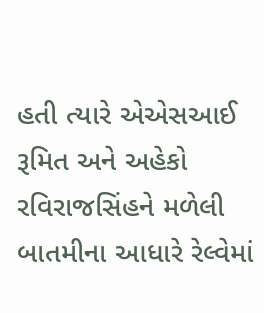હતી ત્યારે એએસઆઈ રૂમિત અને અહેકો રવિરાજસિંહને મળેલી બાતમીના આધારે રેલ્વેમાં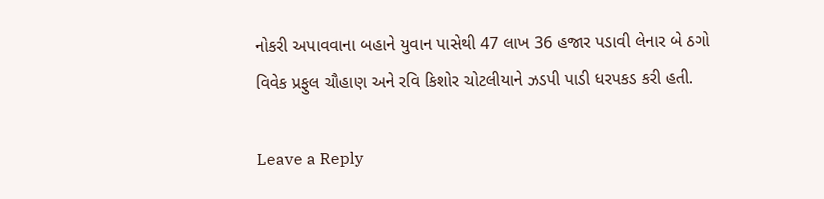નોકરી અપાવવાના બહાને યુવાન પાસેથી 47 લાખ 36 હજાર પડાવી લેનાર બે ઠગો વિવેક પ્રફુલ ચૌહાણ અને રવિ કિશોર ચોટલીયાને ઝડપી પાડી ધરપકડ કરી હતી.

Leave a Reply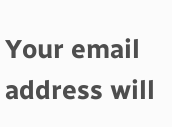Your email address will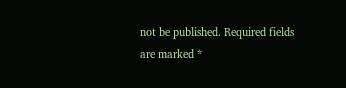not be published. Required fields are marked *